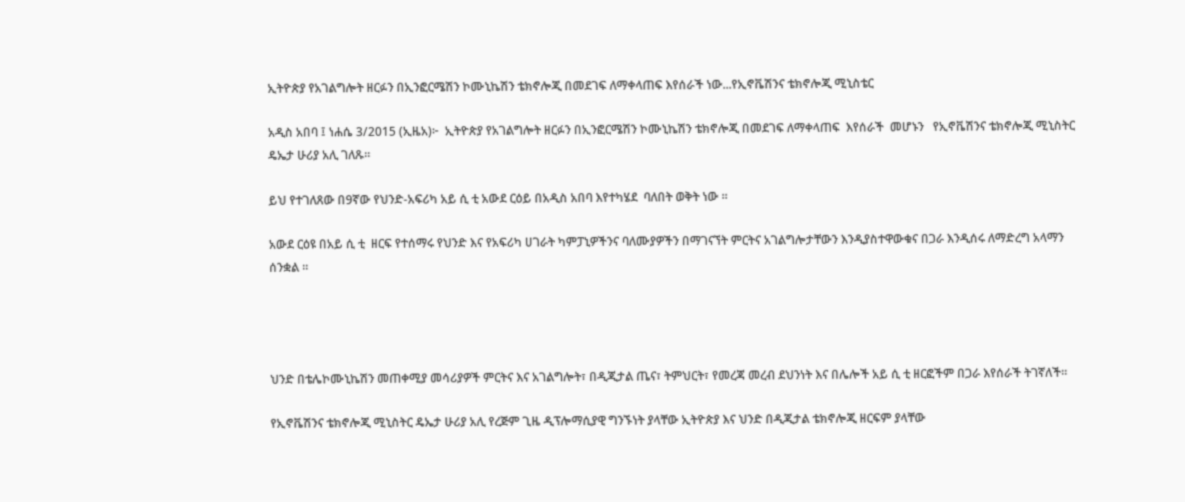ኢትዮጵያ የአገልግሎት ዘርፉን በኢንፎርሜሽን ኮሙኒኬሽን ቴክኖሎጂ በመደገፍ ለማቀላጠፍ እየሰራች ነው...የኢኖቬሽንና ቴክኖሎጂ ሚኒስቴር

አዲስ አበባ ፤ ነሐሴ 3/2015 (ኢዜአ)፦  ኢትዮጵያ የአገልግሎት ዘርፉን በኢንፎርሜሽን ኮሙኒኬሽን ቴክኖሎጂ በመደገፍ ለማቀላጠፍ  እየሰራች  መሆኑን   የኢኖቬሽንና ቴክኖሎጂ ሚኒስትር ዴኤታ ሁሪያ አሊ ገለጹ።

ይህ የተገለጸው በ9ኛው የህንድ-አፍሪካ አይ ሲ ቲ አውደ ርዕይ በአዲስ አበባ እየተካሄደ  ባለበት ወቅት ነው ።

አውደ ርዕዩ በአይ ሲ ቲ  ዘርፍ የተሰማሩ የህንድ እና የአፍሪካ ሀገራት ካምፓኒዎችንና ባለሙያዎችን በማገናኘት ምርትና አገልግሎታቸውን እንዲያስተዋውቁና በጋራ እንዲሰሩ ለማድረግ አላማን ሰንቋል ።




ህንድ በቴሌኮሙኒኬሽን መጠቀሚያ መሳሪያዎች ምርትና እና አገልግሎት፣ በዲጂታል ጤና፣ ትምህርት፣ የመረጃ መረብ ደህንነት እና በሌሎች አይ ሲ ቲ ዘርፎችም በጋራ እየሰራች ትገኛለች።

የኢኖቬሽንና ቴክኖሎጂ ሚኒስትር ዴኤታ ሁሪያ አሊ የረጅም ጊዜ ዲፕሎማሲያዊ ግንኙነት ያላቸው ኢትዮጵያ እና ህንድ በዲጂታል ቴክኖሎጂ ዘርፍም ያላቸው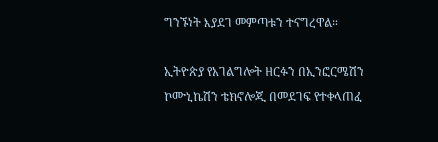ግንኙነት እያደገ መምጣቱን ተናግረዋል።

ኢትዮጵያ የአገልግሎት ዘርፉን በኢንፎርሜሽን ኮሙኒኬሽን ቴክኖሎጂ በመደገፍ የተቀላጠፈ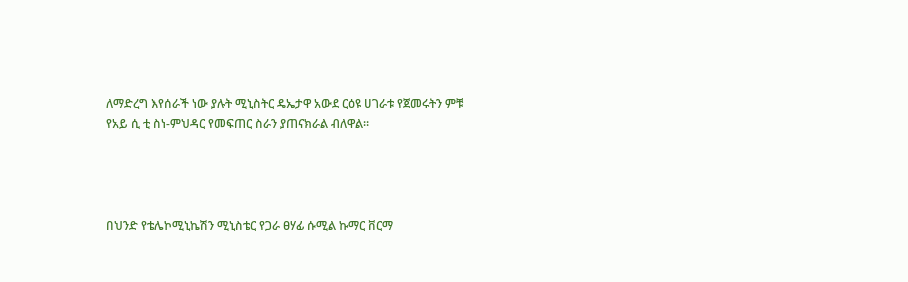ለማድረግ እየሰራች ነው ያሉት ሚኒስትር ዴኤታዋ አውደ ርዕዩ ሀገራቱ የጀመሩትን ምቹ የአይ ሲ ቲ ስነ-ምህዳር የመፍጠር ስራን ያጠናክራል ብለዋል።




በህንድ የቴሌኮሚኒኬሽን ሚኒስቴር የጋራ ፀሃፊ ሱሚል ኩማር ቨርማ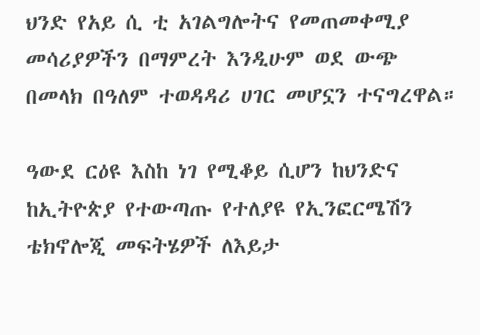ህንድ የአይ ሲ ቲ አገልግሎትና የመጠመቀሚያ መሳሪያዎችን በማምረት እንዲሁም ወደ ውጭ በመላክ በዓለም ተወዳዳሪ ሀገር መሆኗን ተናግረዋል።

ዓውደ ርዕዩ እስከ ነገ የሚቆይ ሲሆን ከህንድና ከኢትዮጵያ የተውጣጡ የተለያዩ የኢንፎርሜሽን ቴክኖሎጂ መፍትሄዎች ለእይታ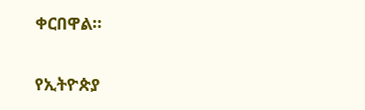ቀርበዋል።

የኢትዮጵያ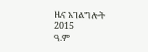ዜና አገልግሎት
2015
ዓ.ም